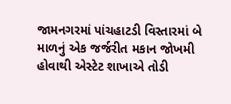જામનગરમાં પાંચહાટડી વિસ્તારમાં બે માળનું એક જર્જરીત મકાન જોખમી હોવાથી એસ્ટેટ શાખાએ તોડી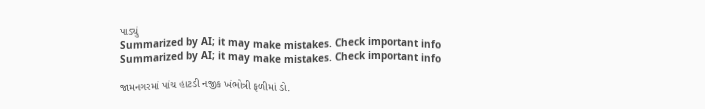પાડ્યું
Summarized by AI; it may make mistakes. Check important info
Summarized by AI; it may make mistakes. Check important info

જામનગરમાં પાંચ હાટડી નજીક ખંભોત્રી ફળીમાં ડો.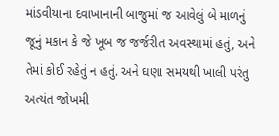માંડવીયાના દવાખાનાની બાજુમાં જ આવેલું બે માળનું જૂનું મકાન કે જે ખૂબ જ જર્જરીત અવસ્થામાં હતું, અને તેમાં કોઈ રહેતું ન હતું. અને ઘણા સમયથી ખાલી પરંતુ અત્યંત જોખમી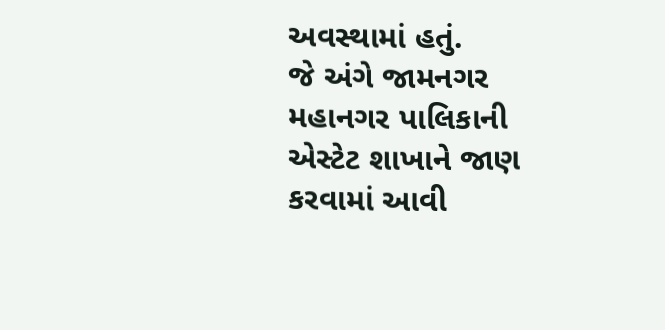અવસ્થામાં હતું.
જે અંગે જામનગર મહાનગર પાલિકાની એસ્ટેટ શાખાને જાણ કરવામાં આવી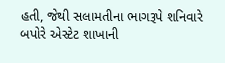હતી, જેથી સલામતીના ભાગરૂપે શનિવારે બપોરે એસ્ટેટ શાખાની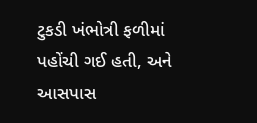ટુકડી ખંભોત્રી ફળીમાં પહોંચી ગઈ હતી, અને આસપાસ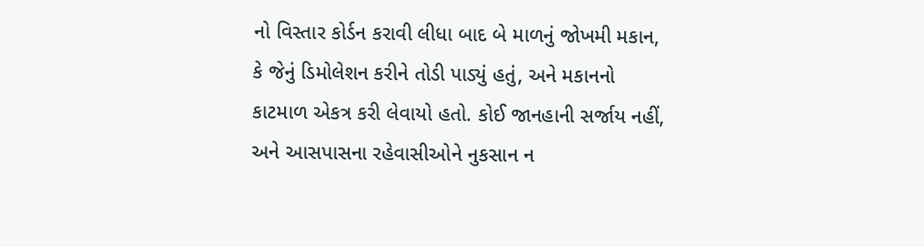નો વિસ્તાર કોર્ડન કરાવી લીધા બાદ બે માળનું જોખમી મકાન, કે જેનું ડિમોલેશન કરીને તોડી પાડ્યું હતું, અને મકાનનો કાટમાળ એકત્ર કરી લેવાયો હતો. કોઈ જાનહાની સર્જાય નહીં, અને આસપાસના રહેવાસીઓને નુકસાન ન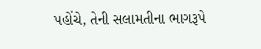પહોંચે, તેની સલામતીના ભાગરૂપે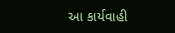આ કાર્યવાહી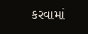કરવામાં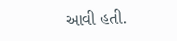આવી હતી.